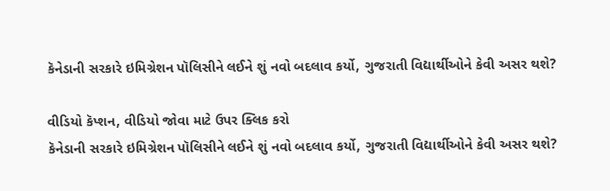કૅનેડાની સરકારે ઇમિગ્રેશન પૉલિસીને લઈને શું નવો બદલાવ કર્યો, ગુજરાતી વિદ્યાર્થીઓને કેવી અસર થશે?

વીડિયો કૅપ્શન, વીડિયો જોવા માટે ઉપર ક્લિક કરો
કૅનેડાની સરકારે ઇમિગ્રેશન પૉલિસીને લઈને શું નવો બદલાવ કર્યો, ગુજરાતી વિદ્યાર્થીઓને કેવી અસર થશે?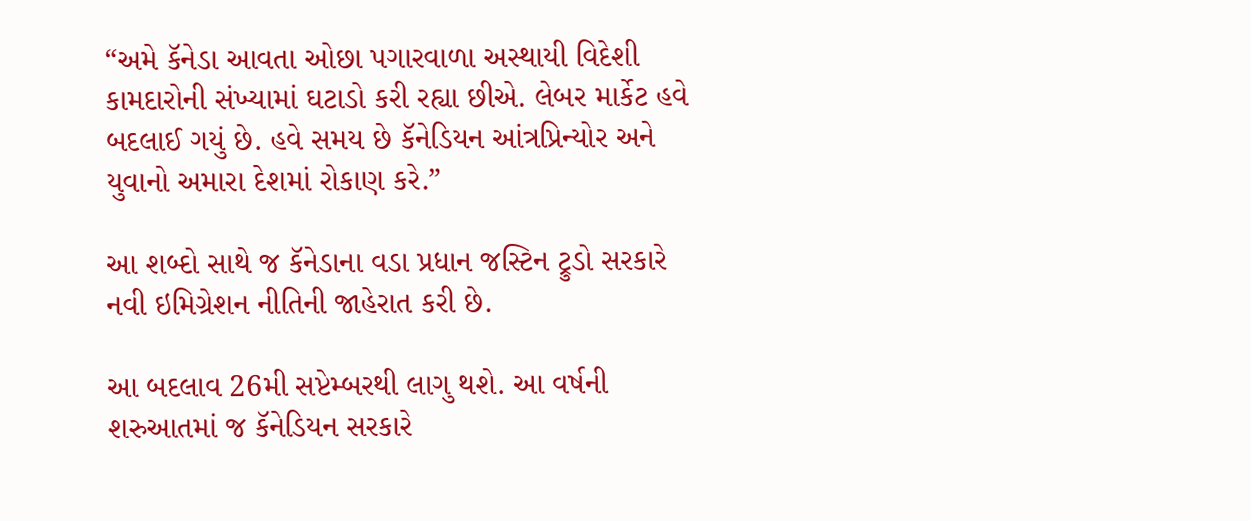“અમે કૅનેડા આવતા ઓછા પગારવાળા અસ્થાયી વિદેશી કામદારોની સંખ્યામાં ઘટાડો કરી રહ્યા છીએ. લેબર માર્કેટ હવે બદલાઈ ગયું છે. હવે સમય છે કૅનેડિયન આંત્રપ્રિન્યોર અને યુવાનો અમારા દેશમાં રોકાણ કરે.”

આ શબ્દો સાથે જ કૅનેડાના વડા પ્રધાન જસ્ટિન ટ્રુડો સરકારે નવી ઇમિગ્રેશન નીતિની જાહેરાત કરી છે.

આ બદલાવ 26મી સપ્ટેમ્બરથી લાગુ થશે. આ વર્ષની શરુઆતમાં જ કૅનેડિયન સરકારે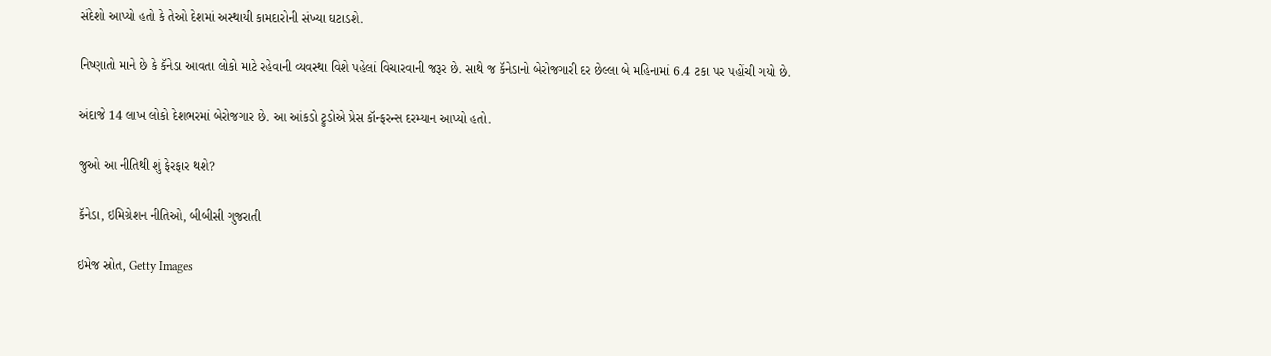સંદેશો આપ્યો હતો કે તેઓ દેશમાં અસ્થાયી કામદારોની સંખ્યા ઘટાડશે.

નિષ્ણાતો માને છે કે કૅનેડા આવતા લોકો માટે રહેવાની વ્યવસ્થા વિશે પહેલાં વિચારવાની જરૂર છે. સાથે જ કૅનેડાનો બેરોજગારી દર છેલ્લા બે મહિનામાં 6.4 ટકા પર પહોંચી ગયો છે.

અંદાજે 14 લાખ લોકો દેશભરમાં બેરોજગાર છે. આ આંકડો ટ્રુડોએ પ્રેસ કૉન્ફરન્સ દરમ્યાન આપ્યો હતો.

જુઓ આ નીતિથી શું ફેરફાર થશે?

કૅનેડા, ઇમિગ્રેશન નીતિઓ, બીબીસી ગુજરાતી

ઇમેજ સ્રોત, Getty Images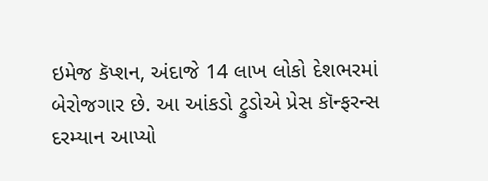ઇમેજ કૅપ્શન, અંદાજે 14 લાખ લોકો દેશભરમાં બેરોજગાર છે. આ આંકડો ટ્રુડોએ પ્રેસ કૉન્ફરન્સ દરમ્યાન આપ્યો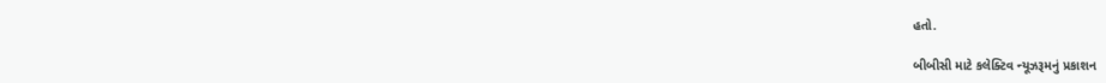હતો.

બીબીસી માટે કલેક્ટિવ ન્યૂઝરૂમનું પ્રકાશન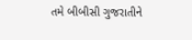તમે બીબીસી ગુજરાતીને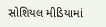સોશિયલ મીડિયામાં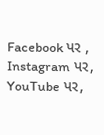Facebook પર , Instagram પર, YouTube પર,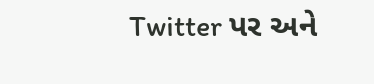Twitter પર અને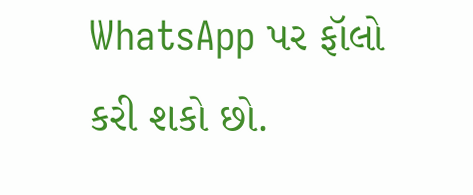WhatsApp પર ફૉલો કરી શકો છો.